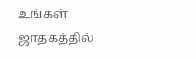உங்கள் ஜாதகத்தில்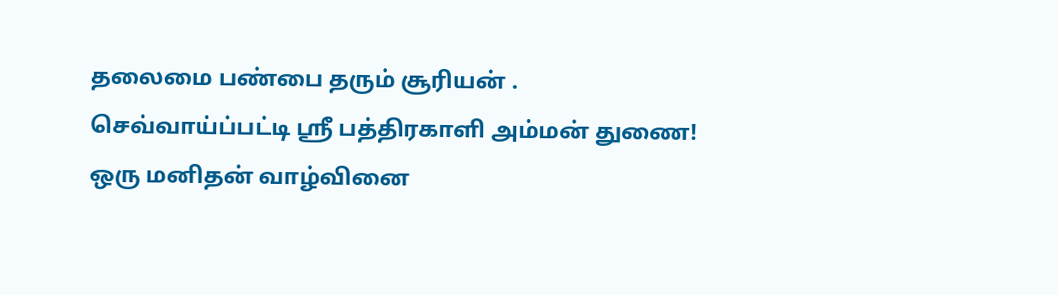தலைமை பண்பை தரும் சூரியன் .
செவ்வாய்ப்பட்டி ஸ்ரீ பத்திரகாளி அம்மன் துணை!
ஒரு மனிதன் வாழ்வினை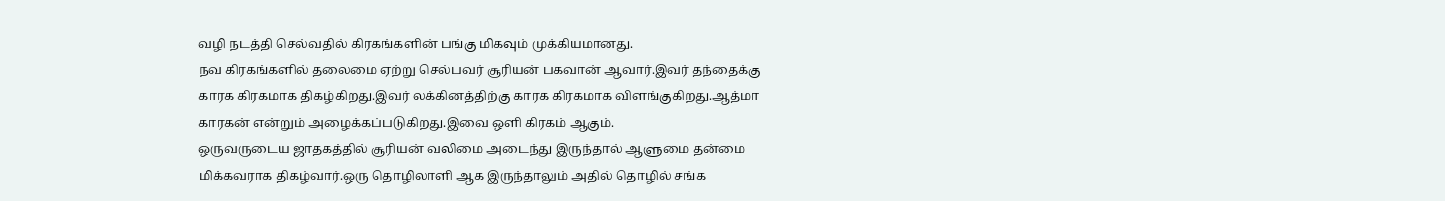வழி நடத்தி செல்வதில் கிரகங்களின் பங்கு மிகவும் முக்கியமானது.
நவ கிரகங்களில் தலைமை ஏற்று செல்பவர் சூரியன் பகவான் ஆவார்.இவர் தந்தைக்கு காரக கிரகமாக திகழ்கிறது.இவர் லக்கினத்திற்கு காரக கிரகமாக விளங்குகிறது.ஆத்மா காரகன் என்றும் அழைக்கப்படுகிறது.இவை ஒளி கிரகம் ஆகும்.
ஒருவருடைய ஜாதகத்தில் சூரியன் வலிமை அடைந்து இருந்தால் ஆளுமை தன்மை மிக்கவராக திகழ்வார்.ஒரு தொழிலாளி ஆக இருந்தாலும் அதில் தொழில் சங்க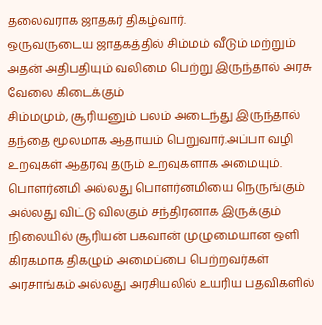தலைவராக ஜாதகர் திகழ்வார்.
ஒருவருடைய ஜாதகத்தில் சிம்மம் வீடும் மற்றும் அதன் அதிபதியும் வலிமை பெற்று இருந்தால் அரசு வேலை கிடைக்கும்
சிம்மமும், சூரியனும் பலம் அடைந்து இருந்தால் தந்தை மூலமாக ஆதாயம் பெறுவார்.அப்பா வழி உறவுகள் ஆதரவு தரும் உறவுகளாக அமையும்.
பொளர்னமி அல்லது பொளர்னமியை நெருங்கும் அல்லது விட்டு விலகும் சந்திரனாக இருக்கும் நிலையில் சூரியன் பகவான் முழுமையான ஒளி கிரகமாக திகழும் அமைப்பை பெற்றவர்கள் அரசாங்கம் அல்லது அரசியலில் உயரிய பதவிகளில்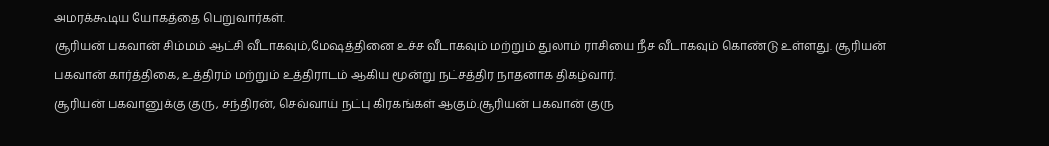அமரக்கூடிய யோகத்தை பெறுவார்கள்.
சூரியன் பகவான் சிம்மம் ஆட்சி வீடாகவும்,மேஷத்தினை உச்ச வீடாகவும் மற்றும் துலாம் ராசியை நீச வீடாகவும் கொண்டு உள்ளது. சூரியன் பகவான் கார்த்திகை, உத்திரம் மற்றும் உத்திராடம் ஆகிய மூன்று நட்சத்திர நாதனாக திகழ்வார்.
சூரியன் பகவானுக்கு குரு, சந்திரன், செவ்வாய் நட்பு கிரகங்கள் ஆகும்.சூரியன் பகவான் குரு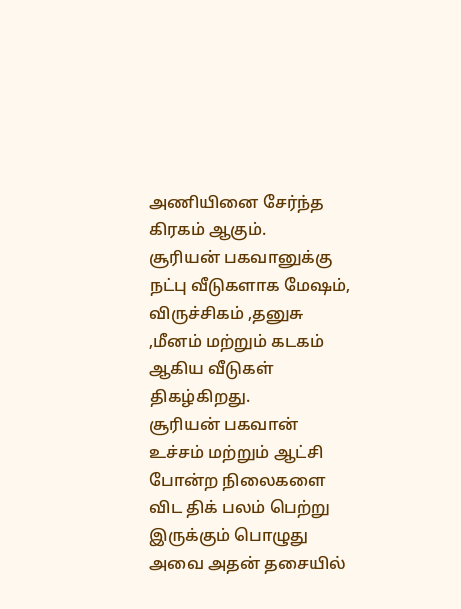அணியினை சேர்ந்த கிரகம் ஆகும்.
சூரியன் பகவானுக்கு நட்பு வீடுகளாக மேஷம், விருச்சிகம் ,தனுசு ,மீனம் மற்றும் கடகம் ஆகிய வீடுகள் திகழ்கிறது.
சூரியன் பகவான் உச்சம் மற்றும் ஆட்சி போன்ற நிலைகளை விட திக் பலம் பெற்று இருக்கும் பொழுது அவை அதன் தசையில்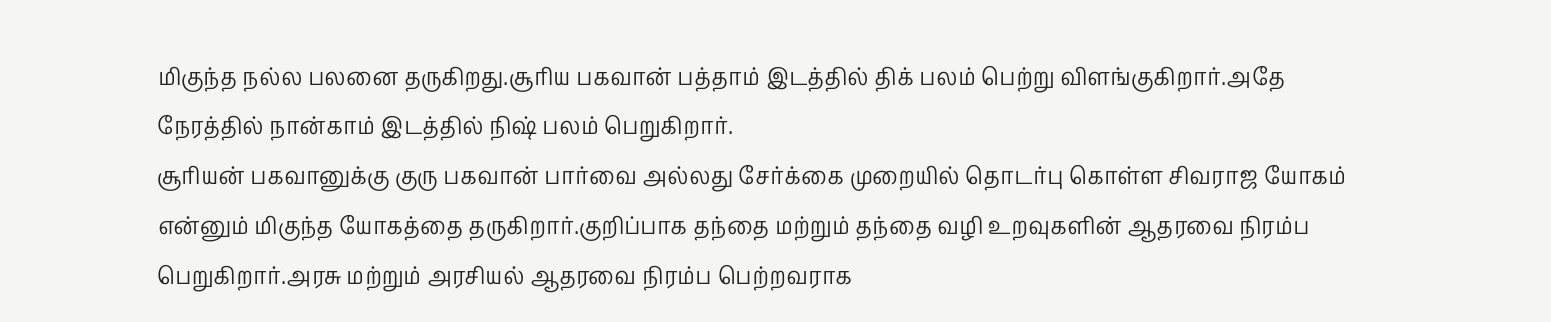மிகுந்த நல்ல பலனை தருகிறது.சூரிய பகவான் பத்தாம் இடத்தில் திக் பலம் பெற்று விளங்குகிறார்.அதே நேரத்தில் நான்காம் இடத்தில் நிஷ் பலம் பெறுகிறார்.
சூரியன் பகவானுக்கு குரு பகவான் பார்வை அல்லது சேர்க்கை முறையில் தொடர்பு கொள்ள சிவராஜ யோகம் என்னும் மிகுந்த யோகத்தை தருகிறார்.குறிப்பாக தந்தை மற்றும் தந்தை வழி உறவுகளின் ஆதரவை நிரம்ப பெறுகிறார்.அரசு மற்றும் அரசியல் ஆதரவை நிரம்ப பெற்றவராக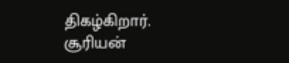திகழ்கிறார்.
சூரியன்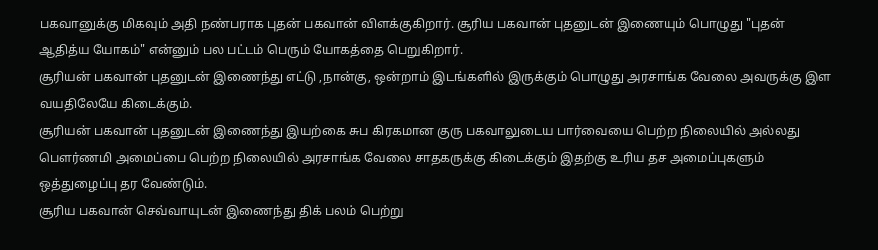பகவானுக்கு மிகவும் அதி நண்பராக புதன் பகவான் விளக்குகிறார். சூரிய பகவான் புதனுடன் இணையும் பொழுது "புதன் ஆதித்ய யோகம்" என்னும் பல பட்டம் பெரும் யோகத்தை பெறுகிறார்.
சூரியன் பகவான் புதனுடன் இணைந்து எட்டு ,நான்கு, ஒன்றாம் இடங்களில் இருக்கும் பொழுது அரசாங்க வேலை அவருக்கு இள வயதிலேயே கிடைக்கும்.
சூரியன் பகவான் புதனுடன் இணைந்து இயற்கை சுப கிரகமான குரு பகவாலுடைய பார்வையை பெற்ற நிலையில் அல்லது பௌர்ணமி அமைப்பை பெற்ற நிலையில் அரசாங்க வேலை சாதகருக்கு கிடைக்கும் இதற்கு உரிய தச அமைப்புகளும் ஒத்துழைப்பு தர வேண்டும்.
சூரிய பகவான் செவ்வாயுடன் இணைந்து திக் பலம் பெற்று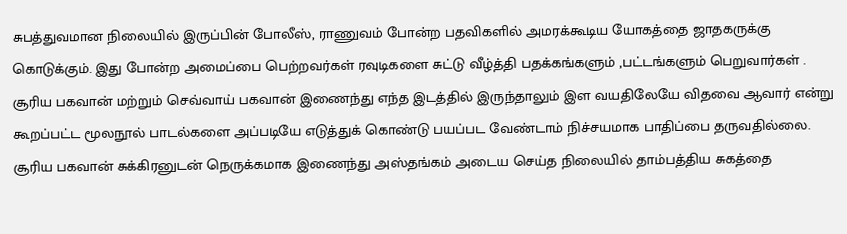சுபத்துவமான நிலையில் இருப்பின் போலீஸ், ராணுவம் போன்ற பதவிகளில் அமரக்கூடிய யோகத்தை ஜாதகருக்கு கொடுக்கும். இது போன்ற அமைப்பை பெற்றவர்கள் ரவுடிகளை சுட்டு வீழ்த்தி பதக்கங்களும் ,பட்டங்களும் பெறுவார்கள் .
சூரிய பகவான் மற்றும் செவ்வாய் பகவான் இணைந்து எந்த இடத்தில் இருந்தாலும் இள வயதிலேயே விதவை ஆவார் என்று கூறப்பட்ட மூலநூல் பாடல்களை அப்படியே எடுத்துக் கொண்டு பயப்பட வேண்டாம் நிச்சயமாக பாதிப்பை தருவதில்லை.
சூரிய பகவான் சுக்கிரனுடன் நெருக்கமாக இணைந்து அஸ்தங்கம் அடைய செய்த நிலையில் தாம்பத்திய சுகத்தை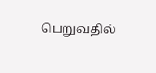பெறுவதில்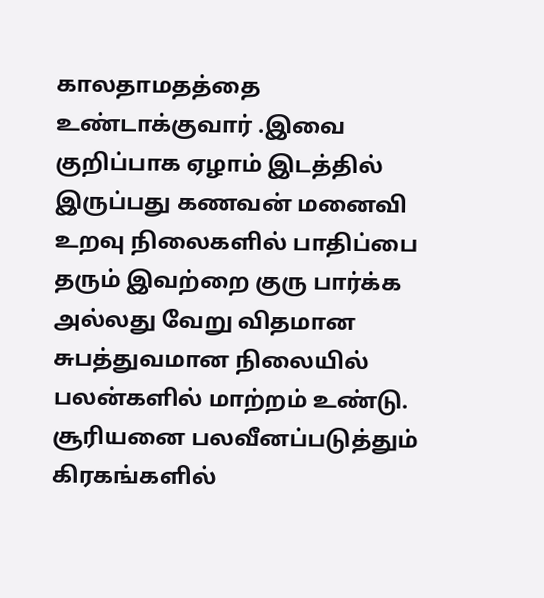காலதாமதத்தை உண்டாக்குவார் .இவை குறிப்பாக ஏழாம் இடத்தில் இருப்பது கணவன் மனைவி உறவு நிலைகளில் பாதிப்பை தரும் இவற்றை குரு பார்க்க அல்லது வேறு விதமான சுபத்துவமான நிலையில் பலன்களில் மாற்றம் உண்டு.
சூரியனை பலவீனப்படுத்தும் கிரகங்களில்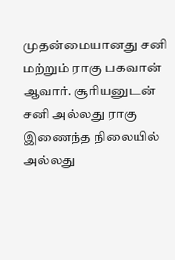முதன்மையானது சனி மற்றும் ராகு பகவான் ஆவார். சூரியனுடன் சனி அல்லது ராகு இணைந்த நிலையில் அல்லது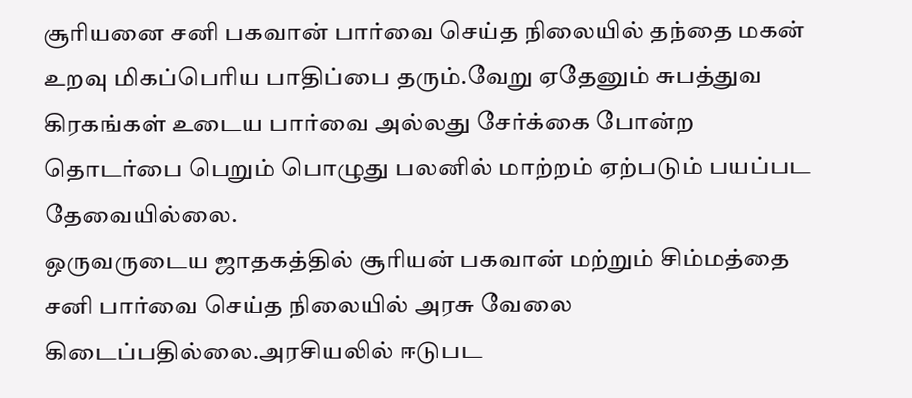சூரியனை சனி பகவான் பார்வை செய்த நிலையில் தந்தை மகன் உறவு மிகப்பெரிய பாதிப்பை தரும்.வேறு ஏதேனும் சுபத்துவ கிரகங்கள் உடைய பார்வை அல்லது சேர்க்கை போன்ற தொடர்பை பெறும் பொழுது பலனில் மாற்றம் ஏற்படும் பயப்பட தேவையில்லை.
ஒருவருடைய ஜாதகத்தில் சூரியன் பகவான் மற்றும் சிம்மத்தை சனி பார்வை செய்த நிலையில் அரசு வேலை கிடைப்பதில்லை.அரசியலில் ஈடுபட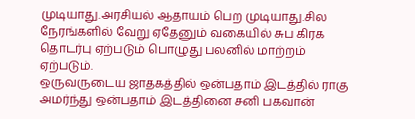முடியாது.அரசியல் ஆதாயம் பெற முடியாது.சில நேரங்களில் வேறு ஏதேனும் வகையில் சுப கிரக தொடர்பு ஏற்படும் பொழுது பலனில் மாற்றம் ஏற்படும்.
ஒருவருடைய ஜாதகத்தில் ஒன்பதாம் இடத்தில் ராகு அமர்ந்து ஒன்பதாம் இடத்தினை சனி பகவான்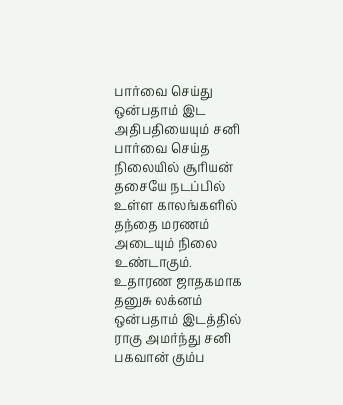பார்வை செய்து ஒன்பதாம் இட அதிபதியையும் சனி பார்வை செய்த நிலையில் சூரியன் தசையே நடப்பில் உள்ள காலங்களில் தந்தை மரணம் அடையும் நிலை உண்டாகும்.
உதாரண ஜாதகமாக தனுசு லக்னம் ஒன்பதாம் இடத்தில் ராகு அமர்ந்து சனி பகவான் கும்ப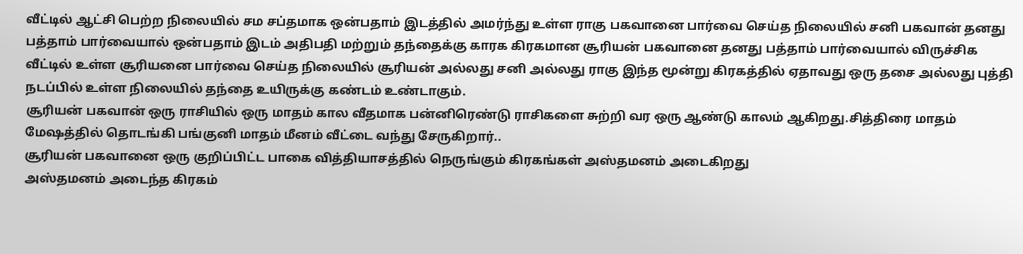வீட்டில் ஆட்சி பெற்ற நிலையில் சம சப்தமாக ஒன்பதாம் இடத்தில் அமர்ந்து உள்ள ராகு பகவானை பார்வை செய்த நிலையில் சனி பகவான் தனது பத்தாம் பார்வையால் ஒன்பதாம் இடம் அதிபதி மற்றும் தந்தைக்கு காரக கிரகமான சூரியன் பகவானை தனது பத்தாம் பார்வையால் விருச்சிக வீட்டில் உள்ள சூரியனை பார்வை செய்த நிலையில் சூரியன் அல்லது சனி அல்லது ராகு இந்த மூன்று கிரகத்தில் ஏதாவது ஒரு தசை அல்லது புத்தி நடப்பில் உள்ள நிலையில் தந்தை உயிருக்கு கண்டம் உண்டாகும்.
சூரியன் பகவான் ஒரு ராசியில் ஒரு மாதம் கால வீதமாக பன்னிரெண்டு ராசிகளை சுற்றி வர ஒரு ஆண்டு காலம் ஆகிறது.சித்திரை மாதம் மேஷத்தில் தொடங்கி பங்குனி மாதம் மீனம் வீட்டை வந்து சேருகிறார்..
சூரியன் பகவானை ஒரு குறிப்பிட்ட பாகை வித்தியாசத்தில் நெருங்கும் கிரகங்கள் அஸ்தமனம் அடைகிறது
அஸ்தமனம் அடைந்த கிரகம்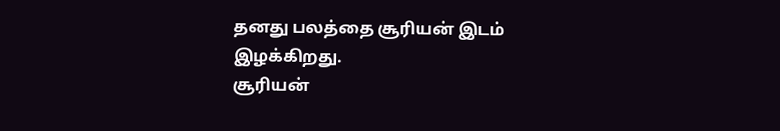தனது பலத்தை சூரியன் இடம் இழக்கிறது.
சூரியன்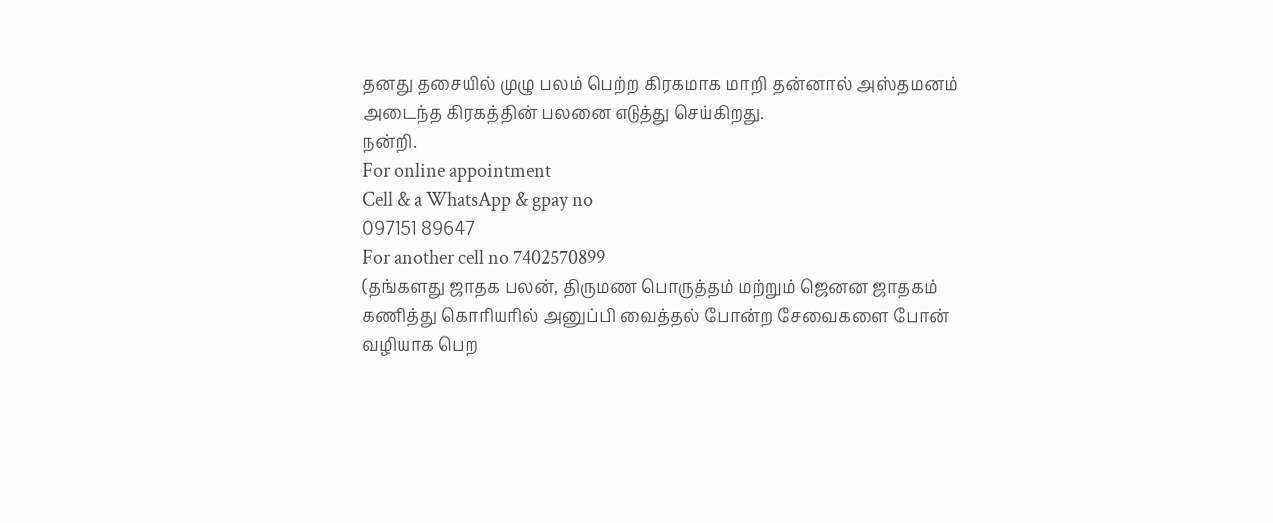தனது தசையில் முழு பலம் பெற்ற கிரகமாக மாறி தன்னால் அஸ்தமனம் அடைந்த கிரகத்தின் பலனை எடுத்து செய்கிறது.
நன்றி.
For online appointment
Cell & a WhatsApp & gpay no
097151 89647
For another cell no 7402570899
(தங்களது ஜாதக பலன், திருமண பொருத்தம் மற்றும் ஜெனன ஜாதகம் கணித்து கொரியரில் அனுப்பி வைத்தல் போன்ற சேவைகளை போன் வழியாக பெற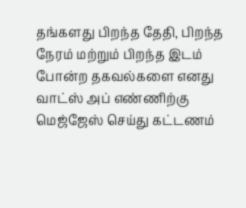தங்களது பிறந்த தேதி, பிறந்த நேரம் மற்றும் பிறந்த இடம் போன்ற தகவல்களை எனது வாட்ஸ் அப் எண்ணிற்கு மெஜ்ஜேஸ் செய்து கட்டணம்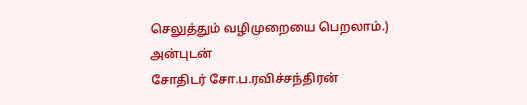செலுத்தும் வழிமுறையை பெறலாம்.)
அன்புடன்
சோதிடர் சோ.ப.ரவிச்சந்திரன்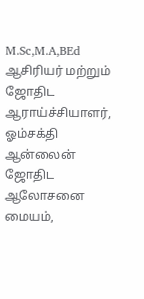M.Sc,M.A,BEd
ஆசிரியர் மற்றும் ஜோதிட ஆராய்ச்சியாளர், ஓம்சக்தி ஆன்லைன் ஜோதிட ஆலோசனை மையம்,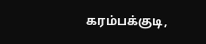கரம்பக்குடி,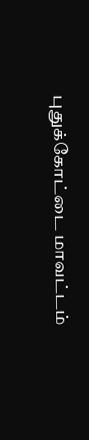புதுக்கோட்டை மாவட்டம்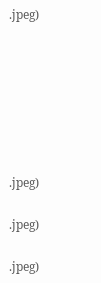.jpeg)







.jpeg)

.jpeg)

.jpeg)